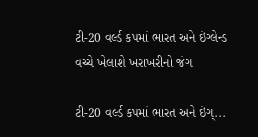ટી-20 વર્લ્ડ કપમાં ભારત અને ઇંગ્લેન્ડ વચ્ચે ખેલાશે ખરાખરીનો જંગ

ટી-20 વર્લ્ડ કપમાં ભારત અને ઇંગ્...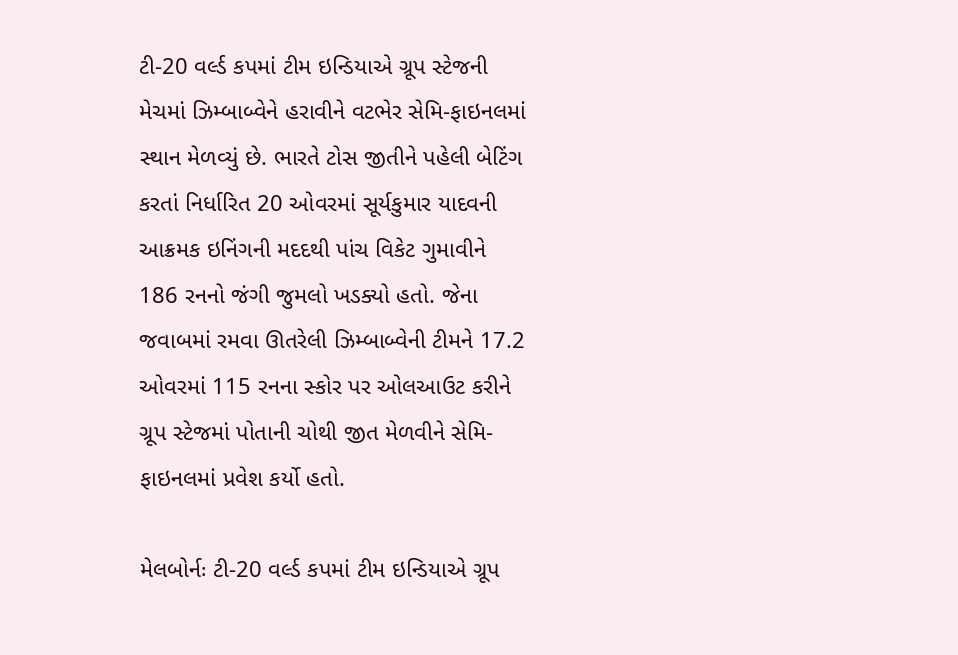ટી-20 વર્લ્ડ કપમાં ટીમ ઇન્ડિયાએ ગ્રૂપ સ્ટેજની મેચમાં ઝિમ્બાબ્વેને હરાવીને વટભેર સેમિ-ફાઇનલમાં સ્થાન મેળવ્યું છે. ભારતે ટોસ જીતીને પહેલી બેટિંગ કરતાં નિર્ધારિત 20 ઓવરમાં સૂર્યકુમાર યાદવની આક્રમક ઇનિંગની મદદથી પાંચ વિકેટ ગુમાવીને 186 રનનો જંગી જુમલો ખડક્યો હતો. જેના જવાબમાં રમવા ઊતરેલી ઝિમ્બાબ્વેની ટીમને 17.2 ઓવરમાં 115 રનના સ્કોર પર ઓલઆઉટ કરીને ગ્રૂપ સ્ટેજમાં પોતાની ચોથી જીત મેળવીને સેમિ-ફાઇનલમાં પ્રવેશ કર્યો હતો.

મેલબોર્નઃ ટી-20 વર્લ્ડ કપમાં ટીમ ઇન્ડિયાએ ગ્રૂપ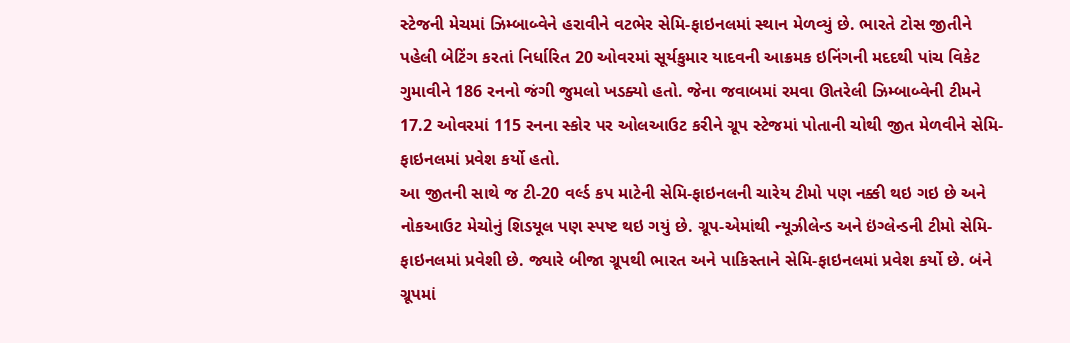સ્ટેજની મેચમાં ઝિમ્બાબ્વેને હરાવીને વટભેર સેમિ-ફાઇનલમાં સ્થાન મેળવ્યું છે. ભારતે ટોસ જીતીને પહેલી બેટિંગ કરતાં નિર્ધારિત 20 ઓવરમાં સૂર્યકુમાર યાદવની આક્રમક ઇનિંગની મદદથી પાંચ વિકેટ ગુમાવીને 186 રનનો જંગી જુમલો ખડક્યો હતો. જેના જવાબમાં રમવા ઊતરેલી ઝિમ્બાબ્વેની ટીમને 17.2 ઓવરમાં 115 રનના સ્કોર પર ઓલઆઉટ કરીને ગ્રૂપ સ્ટેજમાં પોતાની ચોથી જીત મેળવીને સેમિ-ફાઇનલમાં પ્રવેશ કર્યો હતો.
આ જીતની સાથે જ ટી-20 વર્લ્ડ કપ માટેની સેમિ-ફાઇનલની ચારેય ટીમો પણ નક્કી થઇ ગઇ છે અને નોકઆઉટ મેચોનું શિડયૂલ પણ સ્પષ્ટ થઇ ગયું છે. ગ્રૂપ-એમાંથી ન્યૂઝીલેન્ડ અને ઇંગ્લેન્ડની ટીમો સેમિ-ફાઇનલમાં પ્રવેશી છે. જ્યારે બીજા ગ્રૂપથી ભારત અને પાકિસ્તાને સેમિ-ફાઇનલમાં પ્રવેશ કર્યો છે. બંને ગ્રૂપમાં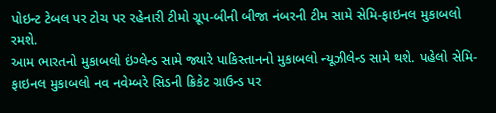પોઇન્ટ ટેબલ પર ટોચ પર રહેનારી ટીમો ગ્રૂપ-બીની બીજા નંબરની ટીમ સામે સેમિ-ફાઇનલ મુકાબલો રમશે.
આમ ભારતનો મુકાબલો ઇંગ્લેન્ડ સામે જ્યારે પાકિસ્તાનનો મુકાબલો ન્યૂઝીલેન્ડ સામે થશે. પહેલો સેમિ-ફાઇનલ મુકાબલો નવ નવેમ્બરે સિડની ક્રિકેટ ગ્રાઉન્ડ પર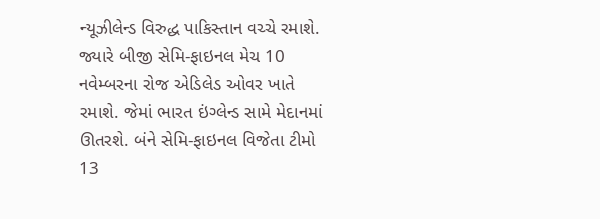ન્યૂઝીલેન્ડ વિરુદ્ધ પાકિસ્તાન વચ્ચે રમાશે. જ્યારે બીજી સેમિ-ફાઇનલ મેચ 10 નવેમ્બરના રોજ એડિલેડ ઓવર ખાતે રમાશે. જેમાં ભારત ઇંગ્લેન્ડ સામે મેદાનમાં ઊતરશે. બંને સેમિ-ફાઇનલ વિજેતા ટીમો 13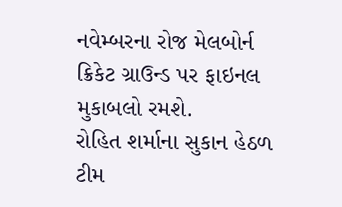નવેમ્બરના રોજ મેલબોર્ન ક્રિકેટ ગ્રાઉન્ડ પર ફાઇનલ મુકાબલો રમશે.
રોહિત શર્માના સુકાન હેઠળ ટીમ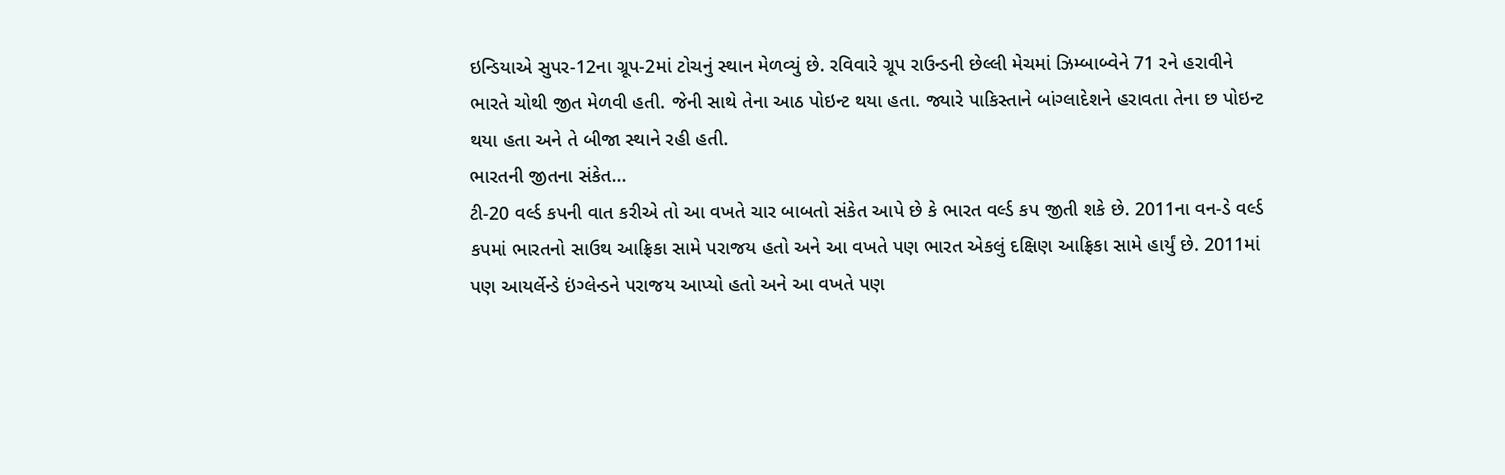ઇન્ડિયાએ સુપર-12ના ગ્રૂપ-2માં ટોચનું સ્થાન મેળવ્યું છે. રવિવારે ગ્રૂપ રાઉન્ડની છેલ્લી મેચમાં ઝિમ્બાબ્વેને 71 રને હરાવીને ભારતે ચોથી જીત મેળવી હતી. જેની સાથે તેના આઠ પોઇન્ટ થયા હતા. જ્યારે પાકિસ્તાને બાંગ્લાદેશને હરાવતા તેના છ પોઇન્ટ થયા હતા અને તે બીજા સ્થાને રહી હતી.
ભારતની જીતના સંકેત...
ટી-20 વર્લ્ડ કપની વાત કરીએ તો આ વખતે ચાર બાબતો સંકેત આપે છે કે ભારત વર્લ્ડ કપ જીતી શકે છે. 2011ના વન-ડે વર્લ્ડ કપમાં ભારતનો સાઉથ આફ્રિકા સામે પરાજય હતો અને આ વખતે પણ ભારત એકલું દક્ષિણ આફ્રિકા સામે હાર્યું છે. 2011માં પણ આયર્લેન્ડે ઇંગ્લેન્ડને પરાજય આપ્યો હતો અને આ વખતે પણ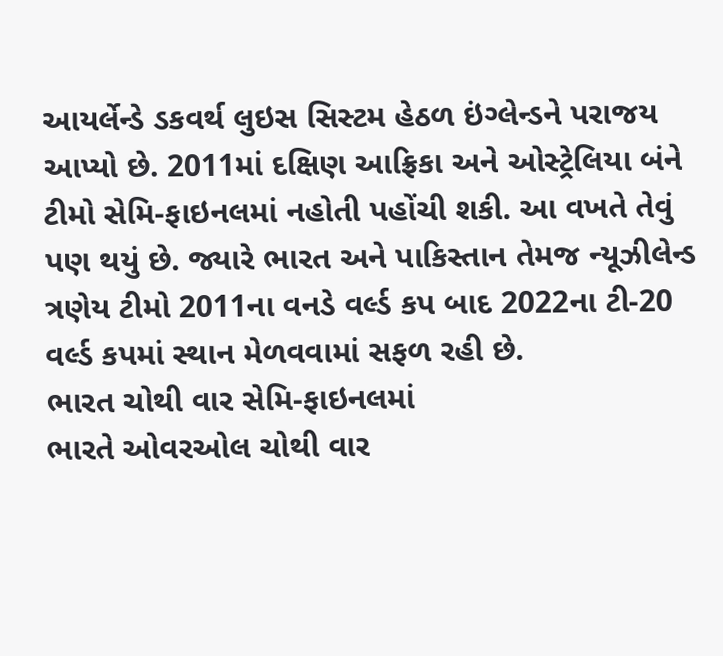આયર્લેન્ડે ડકવર્થ લુઇસ સિસ્ટમ હેઠળ ઇંગ્લેન્ડને પરાજય આપ્યો છે. 2011માં દક્ષિણ આફ્રિકા અને ઓસ્ટ્રેલિયા બંને ટીમો સેમિ-ફાઇનલમાં નહોતી પહોંચી શકી. આ વખતે તેવું પણ થયું છે. જ્યારે ભારત અને પાકિસ્તાન તેમજ ન્યૂઝીલેન્ડ ત્રણેય ટીમો 2011ના વનડે વર્લ્ડ કપ બાદ 2022ના ટી-20 વર્લ્ડ કપમાં સ્થાન મેળવવામાં સફળ રહી છે.
ભારત ચોથી વાર સેમિ-ફાઇનલમાં
ભારતે ઓવરઓલ ચોથી વાર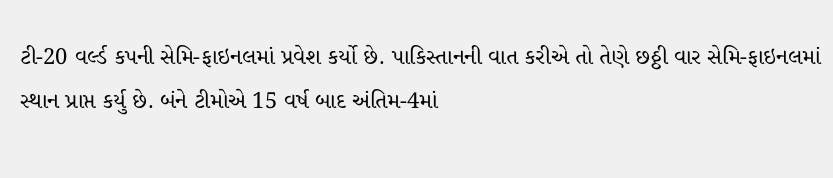ટી-20 વર્લ્ડ કપની સેમિ-ફાઇનલમાં પ્રવેશ કર્યો છે. પાકિસ્તાનની વાત કરીએ તો તેણે છઠ્ઠી વાર સેમિ-ફાઇનલમાં સ્થાન પ્રાપ્ત કર્યુ છે. બંને ટીમોએ 15 વર્ષ બાદ અંતિમ-4માં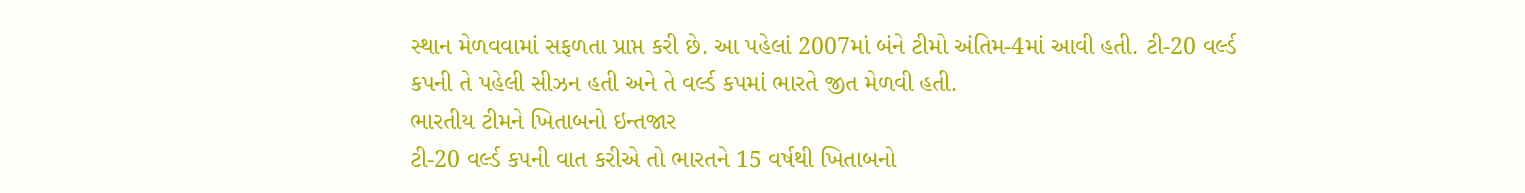સ્થાન મેળવવામાં સફળતા પ્રાપ્ત કરી છે. આ પહેલાં 2007માં બંને ટીમો અંતિમ-4માં આવી હતી. ટી-20 વર્લ્ડ કપની તે પહેલી સીઝન હતી અને તે વર્લ્ડ કપમાં ભારતે જીત મેળવી હતી.
ભારતીય ટીમને ખિતાબનો ઇન્તજાર
ટી-20 વર્લ્ડ કપની વાત કરીએ તો ભારતને 15 વર્ષથી ખિતાબનો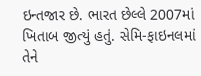ઇન્તજાર છે. ભારત છેલ્લે 2007માં ખિતાબ જીત્યું હતું. સેમિ-ફાઇનલમાં તેને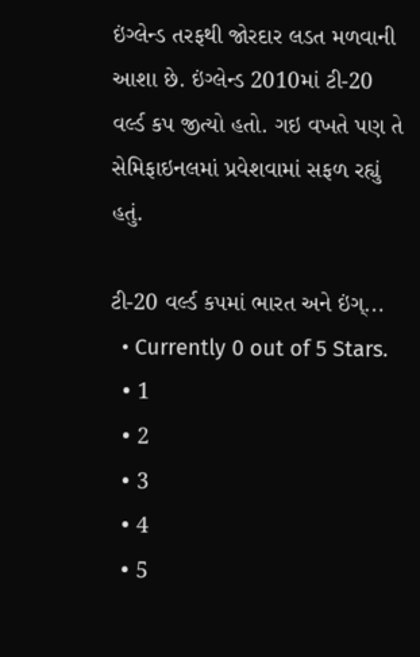ઇંગ્લેન્ડ તરફથી જોરદાર લડત મળવાની આશા છે. ઇંગ્લેન્ડ 2010માં ટી-20 વર્લ્ડ કપ જીત્યો હતો. ગઇ વખતે પણ તે સેમિફાઇનલમાં પ્રવેશવામાં સફળ રહ્યું હતું.

ટી-20 વર્લ્ડ કપમાં ભારત અને ઇંગ્...
  • Currently 0 out of 5 Stars.
  • 1
  • 2
  • 3
  • 4
  • 5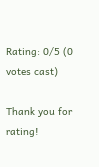Rating: 0/5 (0 votes cast)

Thank you for rating!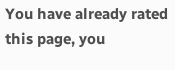You have already rated this page, you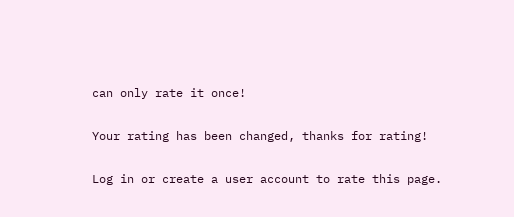can only rate it once!

Your rating has been changed, thanks for rating!

Log in or create a user account to rate this page.